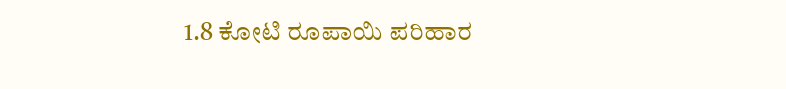1.8 ಕೋಟಿ ರೂಪಾಯಿ ಪರಿಹಾರ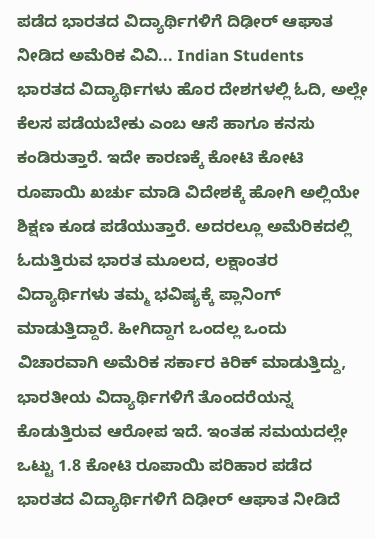ಪಡೆದ ಭಾರತದ ವಿದ್ಯಾರ್ಥಿಗಳಿಗೆ ದಿಢೀರ್ ಆಘಾತ ನೀಡಿದ ಅಮೆರಿಕ ವಿವಿ... Indian Students
ಭಾರತದ ವಿದ್ಯಾರ್ಥಿಗಳು ಹೊರ ದೇಶಗಳಲ್ಲಿ ಓದಿ, ಅಲ್ಲೇ ಕೆಲಸ ಪಡೆಯಬೇಕು ಎಂಬ ಆಸೆ ಹಾಗೂ ಕನಸು ಕಂಡಿರುತ್ತಾರೆ. ಇದೇ ಕಾರಣಕ್ಕೆ ಕೋಟಿ ಕೋಟಿ ರೂಪಾಯಿ ಖರ್ಚು ಮಾಡಿ ವಿದೇಶಕ್ಕೆ ಹೋಗಿ ಅಲ್ಲಿಯೇ ಶಿಕ್ಷಣ ಕೂಡ ಪಡೆಯುತ್ತಾರೆ. ಅದರಲ್ಲೂ ಅಮೆರಿಕದಲ್ಲಿ ಓದುತ್ತಿರುವ ಭಾರತ ಮೂಲದ, ಲಕ್ಷಾಂತರ ವಿದ್ಯಾರ್ಥಿಗಳು ತಮ್ಮ ಭವಿಷ್ಯಕ್ಕೆ ಪ್ಲಾನಿಂಗ್ ಮಾಡುತ್ತಿದ್ದಾರೆ. ಹೀಗಿದ್ದಾಗ ಒಂದಲ್ಲ ಒಂದು ವಿಚಾರವಾಗಿ ಅಮೆರಿಕ ಸರ್ಕಾರ ಕಿರಿಕ್ ಮಾಡುತ್ತಿದ್ದು, ಭಾರತೀಯ ವಿದ್ಯಾರ್ಥಿಗಳಿಗೆ ತೊಂದರೆಯನ್ನ ಕೊಡುತ್ತಿರುವ ಆರೋಪ ಇದೆ. ಇಂತಹ ಸಮಯದಲ್ಲೇ ಒಟ್ಟು 1.8 ಕೋಟಿ ರೂಪಾಯಿ ಪರಿಹಾರ ಪಡೆದ ಭಾರತದ ವಿದ್ಯಾರ್ಥಿಗಳಿಗೆ ದಿಢೀರ್ ಆಘಾತ ನೀಡಿದೆ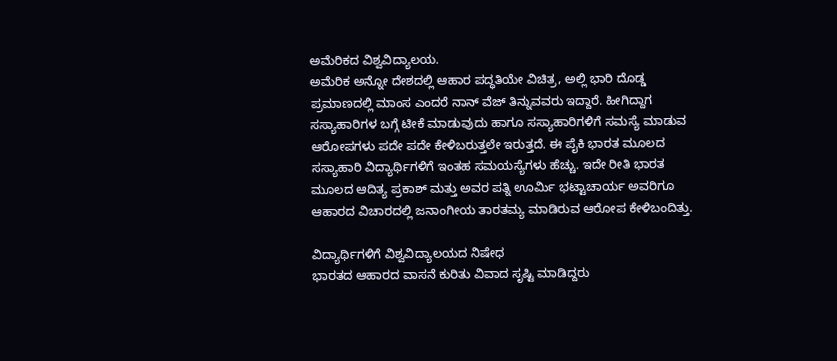ಅಮೆರಿಕದ ವಿಶ್ವವಿದ್ಯಾಲಯ.
ಅಮೆರಿಕ ಅನ್ನೋ ದೇಶದಲ್ಲಿ ಆಹಾರ ಪದ್ಧತಿಯೇ ವಿಚಿತ್ರ, ಅಲ್ಲಿ ಭಾರಿ ದೊಡ್ಡ ಪ್ರಮಾಣದಲ್ಲಿ ಮಾಂಸ ಎಂದರೆ ನಾನ್ ವೆಜ್ ತಿನ್ನುವವರು ಇದ್ದಾರೆ. ಹೀಗಿದ್ದಾಗ ಸಸ್ಯಾಹಾರಿಗಳ ಬಗ್ಗೆ ಟೀಕೆ ಮಾಡುವುದು ಹಾಗೂ ಸಸ್ಯಾಹಾರಿಗಳಿಗೆ ಸಮಸ್ಯೆ ಮಾಡುವ ಆರೋಪಗಳು ಪದೇ ಪದೇ ಕೇಳಿಬರುತ್ತಲೇ ಇರುತ್ತದೆ. ಈ ಪೈಕಿ ಭಾರತ ಮೂಲದ ಸಸ್ಯಾಹಾರಿ ವಿದ್ಯಾರ್ಥಿಗಳಿಗೆ ಇಂತಹ ಸಮಯಸ್ಯೆಗಳು ಹೆಚ್ಚು. ಇದೇ ರೀತಿ ಭಾರತ ಮೂಲದ ಆದಿತ್ಯ ಪ್ರಕಾಶ್ ಮತ್ತು ಅವರ ಪತ್ನಿ ಊರ್ಮಿ ಭಟ್ಟಾಚಾರ್ಯ ಅವರಿಗೂ ಆಹಾರದ ವಿಚಾರದಲ್ಲಿ ಜನಾಂಗೀಯ ತಾರತಮ್ಯ ಮಾಡಿರುವ ಆರೋಪ ಕೇಳಿಬಂದಿತ್ತು.

ವಿದ್ಯಾರ್ಥಿಗಳಿಗೆ ವಿಶ್ವವಿದ್ಯಾಲಯದ ನಿಷೇಧ
ಭಾರತದ ಆಹಾರದ ವಾಸನೆ ಕುರಿತು ವಿವಾದ ಸೃಷ್ಟಿ ಮಾಡಿದ್ದರು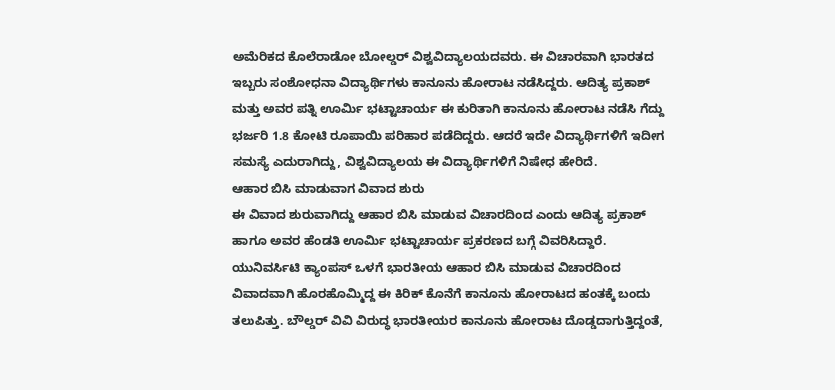ಅಮೆರಿಕದ ಕೊಲೆರಾಡೋ ಬೋಲ್ಡರ್ ವಿಶ್ವವಿದ್ಯಾಲಯದವರು. ಈ ವಿಚಾರವಾಗಿ ಭಾರತದ ಇಬ್ಬರು ಸಂಶೋಧನಾ ವಿದ್ಯಾರ್ಥಿಗಳು ಕಾನೂನು ಹೋರಾಟ ನಡೆಸಿದ್ದರು. ಆದಿತ್ಯ ಪ್ರಕಾಶ್ ಮತ್ತು ಅವರ ಪತ್ನಿ ಊರ್ಮಿ ಭಟ್ಟಾಚಾರ್ಯ ಈ ಕುರಿತಾಗಿ ಕಾನೂನು ಹೋರಾಟ ನಡೆಸಿ ಗೆದ್ದು ಭರ್ಜರಿ 1.8 ಕೋಟಿ ರೂಪಾಯಿ ಪರಿಹಾರ ಪಡೆದಿದ್ದರು. ಆದರೆ ಇದೇ ವಿದ್ಯಾರ್ಥಿಗಳಿಗೆ ಇದೀಗ ಸಮಸ್ಯೆ ಎದುರಾಗಿದ್ದು, ವಿಶ್ವವಿದ್ಯಾಲಯ ಈ ವಿದ್ಯಾರ್ಥಿಗಳಿಗೆ ನಿಷೇಧ ಹೇರಿದೆ.
ಆಹಾರ ಬಿಸಿ ಮಾಡುವಾಗ ವಿವಾದ ಶುರು
ಈ ವಿವಾದ ಶುರುವಾಗಿದ್ದು ಆಹಾರ ಬಿಸಿ ಮಾಡುವ ವಿಚಾರದಿಂದ ಎಂದು ಆದಿತ್ಯ ಪ್ರಕಾಶ್ ಹಾಗೂ ಅವರ ಹೆಂಡತಿ ಊರ್ಮಿ ಭಟ್ಟಾಚಾರ್ಯ ಪ್ರಕರಣದ ಬಗ್ಗೆ ವಿವರಿಸಿದ್ದಾರೆ. ಯುನಿವರ್ಸಿಟಿ ಕ್ಯಾಂಪಸ್ ಒಳಗೆ ಭಾರತೀಯ ಆಹಾರ ಬಿಸಿ ಮಾಡುವ ವಿಚಾರದಿಂದ ವಿವಾದವಾಗಿ ಹೊರಹೊಮ್ಮಿದ್ದ ಈ ಕಿರಿಕ್ ಕೊನೆಗೆ ಕಾನೂನು ಹೋರಾಟದ ಹಂತಕ್ಕೆ ಬಂದು ತಲುಪಿತ್ತು. ಬೌಲ್ಡರ್ ವಿವಿ ವಿರುದ್ಧ ಭಾರತೀಯರ ಕಾನೂನು ಹೋರಾಟ ದೊಡ್ಡದಾಗುತ್ತಿದ್ದಂತೆ,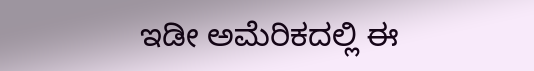ಇಡೀ ಅಮೆರಿಕದಲ್ಲಿ ಈ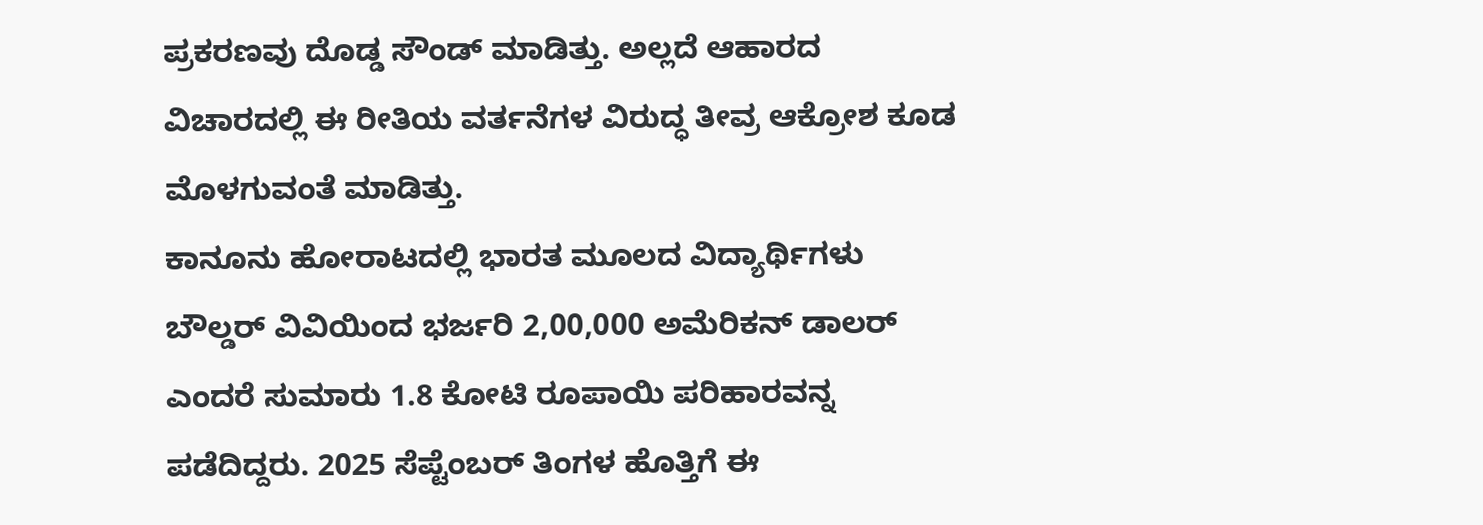ಪ್ರಕರಣವು ದೊಡ್ಡ ಸೌಂಡ್ ಮಾಡಿತ್ತು. ಅಲ್ಲದೆ ಆಹಾರದ ವಿಚಾರದಲ್ಲಿ ಈ ರೀತಿಯ ವರ್ತನೆಗಳ ವಿರುದ್ಧ ತೀವ್ರ ಆಕ್ರೋಶ ಕೂಡ ಮೊಳಗುವಂತೆ ಮಾಡಿತ್ತು.
ಕಾನೂನು ಹೋರಾಟದಲ್ಲಿ ಭಾರತ ಮೂಲದ ವಿದ್ಯಾರ್ಥಿಗಳು ಬೌಲ್ಡರ್ ವಿವಿಯಿಂದ ಭರ್ಜರಿ 2,00,000 ಅಮೆರಿಕನ್ ಡಾಲರ್ ಎಂದರೆ ಸುಮಾರು 1.8 ಕೋಟಿ ರೂಪಾಯಿ ಪರಿಹಾರವನ್ನ ಪಡೆದಿದ್ದರು. 2025 ಸೆಪ್ಟೆಂಬರ್ ತಿಂಗಳ ಹೊತ್ತಿಗೆ ಈ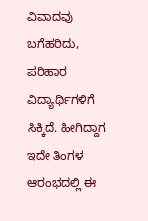ವಿವಾದವು ಬಗೆಹರಿದು, ಪರಿಹಾರ ವಿದ್ಯಾರ್ಥಿಗಳಿಗೆ ಸಿಕ್ಕಿದೆ. ಹೀಗಿದ್ದಾಗ ಇದೇ ತಿಂಗಳ ಆರಂಭದಲ್ಲಿ ಈ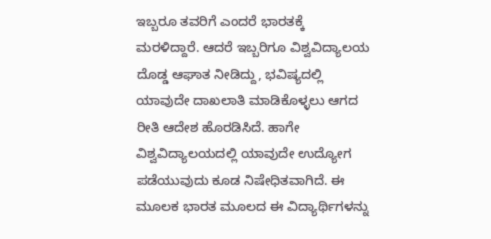ಇಬ್ಬರೂ ತವರಿಗೆ ಎಂದರೆ ಭಾರತಕ್ಕೆ ಮರಳಿದ್ದಾರೆ. ಆದರೆ ಇಬ್ಬರಿಗೂ ವಿಶ್ವವಿದ್ಯಾಲಯ ದೊಡ್ಡ ಆಘಾತ ನೀಡಿದ್ದು, ಭವಿಷ್ಯದಲ್ಲಿ ಯಾವುದೇ ದಾಖಲಾತಿ ಮಾಡಿಕೊಳ್ಳಲು ಆಗದ ರೀತಿ ಆದೇಶ ಹೊರಡಿಸಿದೆ. ಹಾಗೇ ವಿಶ್ವವಿದ್ಯಾಲಯದಲ್ಲಿ ಯಾವುದೇ ಉದ್ಯೋಗ ಪಡೆಯುವುದು ಕೂಡ ನಿಷೇಧಿತವಾಗಿದೆ. ಈ ಮೂಲಕ ಭಾರತ ಮೂಲದ ಈ ವಿದ್ಯಾರ್ಥಿಗಳನ್ನು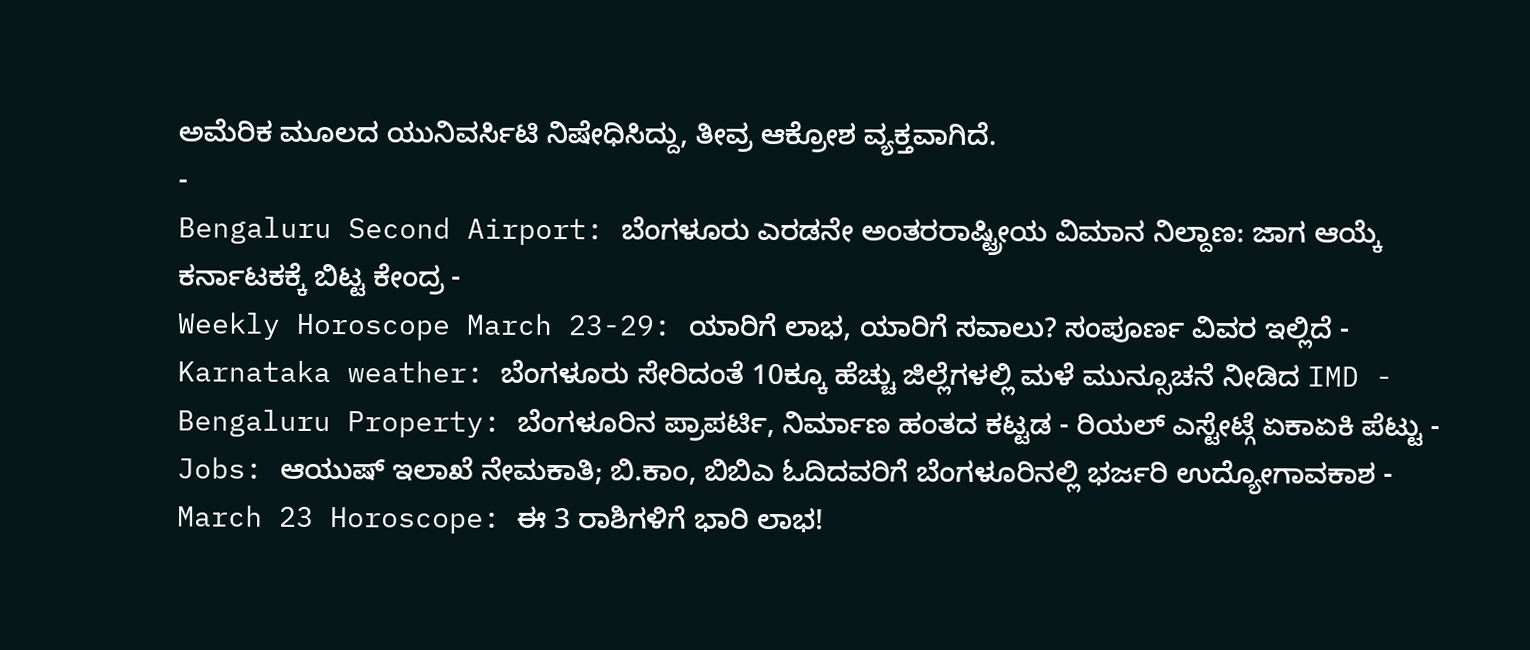ಅಮೆರಿಕ ಮೂಲದ ಯುನಿವರ್ಸಿಟಿ ನಿಷೇಧಿಸಿದ್ದು, ತೀವ್ರ ಆಕ್ರೋಶ ವ್ಯಕ್ತವಾಗಿದೆ.
-
Bengaluru Second Airport: ಬೆಂಗಳೂರು ಎರಡನೇ ಅಂತರರಾಷ್ಟ್ರೀಯ ವಿಮಾನ ನಿಲ್ದಾಣ: ಜಾಗ ಆಯ್ಕೆ ಕರ್ನಾಟಕಕ್ಕೆ ಬಿಟ್ಟ ಕೇಂದ್ರ -
Weekly Horoscope March 23-29: ಯಾರಿಗೆ ಲಾಭ, ಯಾರಿಗೆ ಸವಾಲು? ಸಂಪೂರ್ಣ ವಿವರ ಇಲ್ಲಿದೆ -
Karnataka weather: ಬೆಂಗಳೂರು ಸೇರಿದಂತೆ 10ಕ್ಕೂ ಹೆಚ್ಚು ಜಿಲ್ಲೆಗಳಲ್ಲಿ ಮಳೆ ಮುನ್ಸೂಚನೆ ನೀಡಿದ IMD -
Bengaluru Property: ಬೆಂಗಳೂರಿನ ಪ್ರಾಪರ್ಟಿ, ನಿರ್ಮಾಣ ಹಂತದ ಕಟ್ಟಡ - ರಿಯಲ್ ಎಸ್ಟೇಟ್ಗೆ ಏಕಾಏಕಿ ಪೆಟ್ಟು -
Jobs: ಆಯುಷ್ ಇಲಾಖೆ ನೇಮಕಾತಿ; ಬಿ.ಕಾಂ, ಬಿಬಿಎ ಓದಿದವರಿಗೆ ಬೆಂಗಳೂರಿನಲ್ಲಿ ಭರ್ಜರಿ ಉದ್ಯೋಗಾವಕಾಶ -
March 23 Horoscope: ಈ 3 ರಾಶಿಗಳಿಗೆ ಭಾರಿ ಲಾಭ!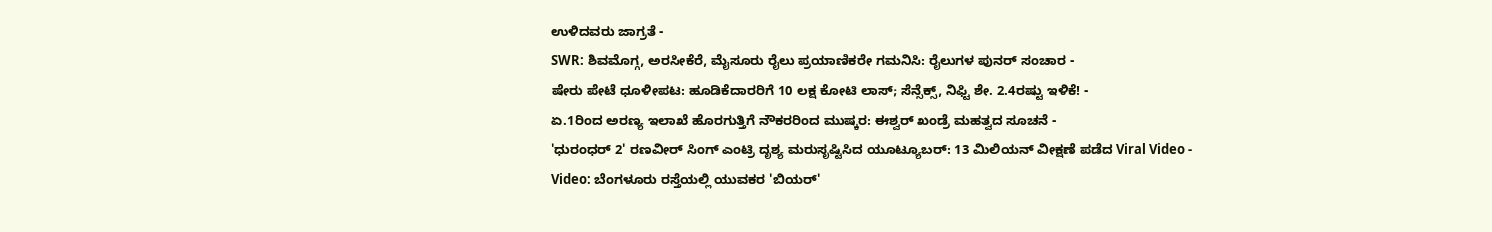ಉಳಿದವರು ಜಾಗ್ರತೆ -
SWR: ಶಿವಮೊಗ್ಗ, ಅರಸೀಕೆರೆ, ಮೈಸೂರು ರೈಲು ಪ್ರಯಾಣಿಕರೇ ಗಮನಿಸಿ: ರೈಲುಗಳ ಪುನರ್ ಸಂಚಾರ -
ಷೇರು ಪೇಟೆ ಧೂಳೀಪಟ: ಹೂಡಿಕೆದಾರರಿಗೆ 10 ಲಕ್ಷ ಕೋಟಿ ಲಾಸ್; ಸೆನ್ಸೆಕ್ಸ್, ನಿಫ್ಟಿ ಶೇ. 2.4ರಷ್ಟು ಇಳಿಕೆ! -
ಏ.1ರಿಂದ ಅರಣ್ಯ ಇಲಾಖೆ ಹೊರಗುತ್ತಿಗೆ ನೌಕರರಿಂದ ಮುಷ್ಕರ: ಈಶ್ವರ್ ಖಂಡ್ರೆ ಮಹತ್ವದ ಸೂಚನೆ -
'ಧುರಂಧರ್ 2' ರಣವೀರ್ ಸಿಂಗ್ ಎಂಟ್ರಿ ದೃಶ್ಯ ಮರುಸೃಷ್ಟಿಸಿದ ಯೂಟ್ಯೂಬರ್: 13 ಮಿಲಿಯನ್ ವೀಕ್ಷಣೆ ಪಡೆದ Viral Video -
Video: ಬೆಂಗಳೂರು ರಸ್ತೆಯಲ್ಲಿ ಯುವಕರ 'ಬಿಯರ್'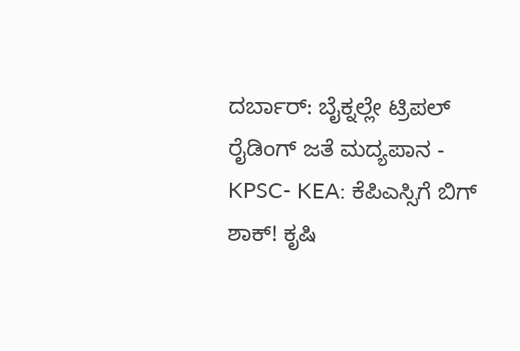ದರ್ಬಾರ್: ಬೈಕ್ನಲ್ಲೇ ಟ್ರಿಪಲ್ ರೈಡಿಂಗ್ ಜತೆ ಮದ್ಯಪಾನ -
KPSC- KEA: ಕೆಪಿಎಸ್ಸಿಗೆ ಬಿಗ್ ಶಾಕ್! ಕೃಷಿ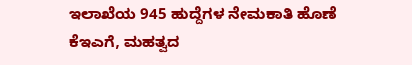ಇಲಾಖೆಯ 945 ಹುದ್ದೆಗಳ ನೇಮಕಾತಿ ಹೊಣೆ ಕೆಇಎಗೆ, ಮಹತ್ವದ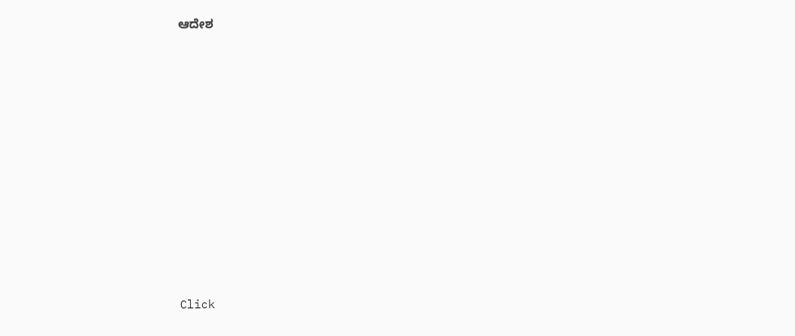ಆದೇಶ












Click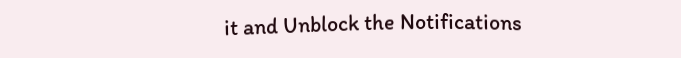it and Unblock the Notifications